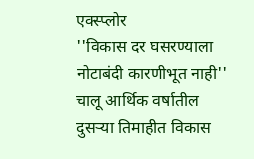एक्स्प्लोर
''विकास दर घसरण्याला नोटाबंदी कारणीभूत नाही''
चालू आर्थिक वर्षातील दुसऱ्या तिमाहीत विकास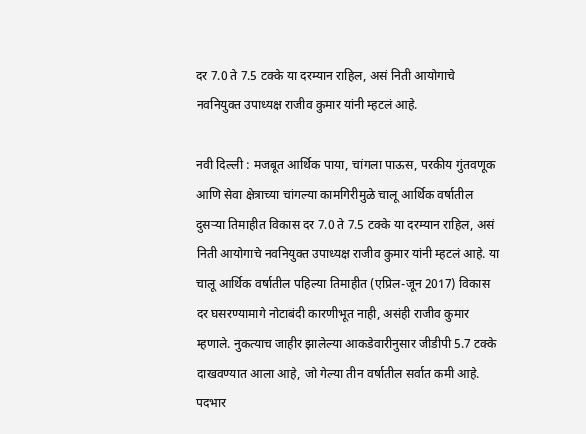दर 7.0 ते 7.5 टक्के या दरम्यान राहिल, असं निती आयोगाचे नवनियुक्त उपाध्यक्ष राजीव कुमार यांनी म्हटलं आहे.

नवी दिल्ली : मजबूत आर्थिक पाया, चांगला पाऊस, परकीय गुंतवणूक आणि सेवा क्षेत्राच्या चांगल्या कामगिरीमुळे चालू आर्थिक वर्षातील दुसऱ्या तिमाहीत विकास दर 7.0 ते 7.5 टक्के या दरम्यान राहिल, असं निती आयोगाचे नवनियुक्त उपाध्यक्ष राजीव कुमार यांनी म्हटलं आहे. या चालू आर्थिक वर्षातील पहिल्या तिमाहीत (एप्रिल-जून 2017) विकास दर घसरण्यामागे नोटाबंदी कारणीभूत नाही, असंही राजीव कुमार म्हणाले. नुकत्याच जाहीर झालेल्या आकडेवारीनुसार जीडीपी 5.7 टक्के दाखवण्यात आला आहे, जो गेल्या तीन वर्षातील सर्वात कमी आहे. पदभार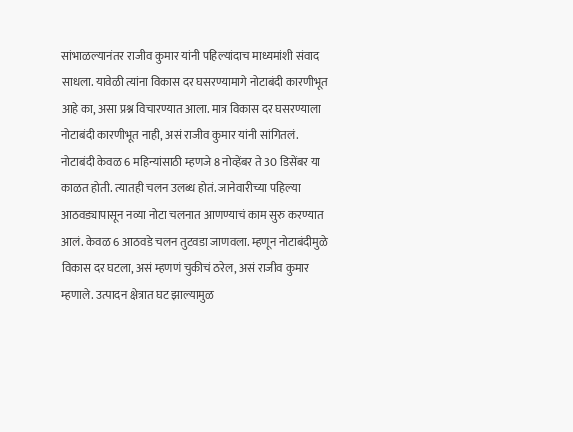सांभाळल्यानंतर राजीव कुमार यांनी पहिल्यांदाच माध्यमांशी संवाद साधला. यावेळी त्यांना विकास दर घसरण्यामागे नोटाबंदी कारणीभूत आहे का, असा प्रश्न विचारण्यात आला. मात्र विकास दर घसरण्याला नोटाबंदी कारणीभूत नाही, असं राजीव कुमार यांनी सांगितलं. नोटाबंदी केवळ 6 महिन्यांसाठी म्हणजे 8 नोव्हेंबर ते 30 डिसेंबर या काळत होती. त्यातही चलन उलब्ध होतं. जानेवारीच्या पहिल्या आठवड्यापासून नव्या नोटा चलनात आणण्याचं काम सुरु करण्यात आलं. केवळ 6 आठवडे चलन तुटवडा जाणवला. म्हणून नोटाबंदीमुळे विकास दर घटला, असं म्हणणं चुकीचं ठरेल, असं राजीव कुमार म्हणाले. उत्पादन क्षेत्रात घट झाल्यामुळ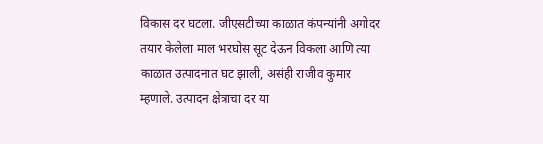विकास दर घटला. जीएसटीच्या काळात कंपन्यांनी अगोदर तयार केलेला माल भरघोस सूट देऊन विकला आणि त्या काळात उत्पादनात घट झाली, असंही राजीव कुमार म्हणाले. उत्पादन क्षेत्राचा दर या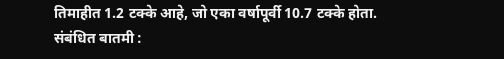तिमाहीत 1.2 टक्के आहे, जो एका वर्षापूर्वी 10.7 टक्के होता.
संबंधित बातमी :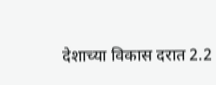देशाच्या विकास दरात 2.2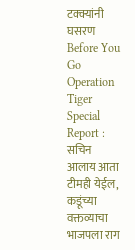टक्क्यांनी घसरण
Before You Go
Operation Tiger Special Report : सचिन आलाय आता टीमही येईल, कडूंच्या वक्तव्याचा भाजपला राग